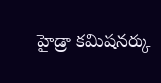హైడ్రా కమిషనర్కు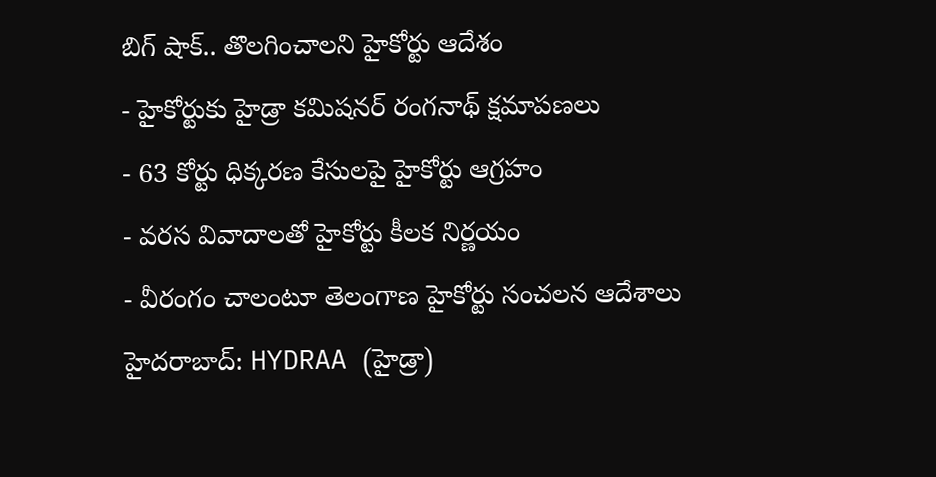బిగ్ షాక్.. తొలగించాలని హైకోర్టు ఆదేశం
- హైకోర్టుకు హైడ్రా కమిషనర్ రంగనాథ్ క్షమాపణలు
- 63 కోర్టు ధిక్కరణ కేసులపై హైకోర్టు ఆగ్రహం
- వరస వివాదాలతో హైకోర్టు కీలక నిర్ణయం
- వీరంగం చాలంటూ తెలంగాణ హైకోర్టు సంచలన ఆదేశాలు
హైదరాబాద్: HYDRAA (హైడ్రా)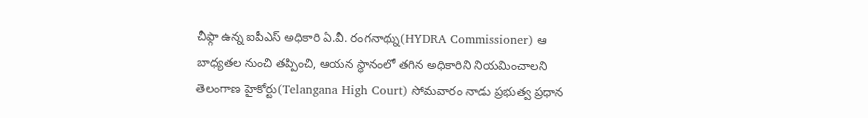చీఫ్గా ఉన్న ఐపీఎస్ అధికారి ఏ.వీ. రంగనాథ్ను(HYDRA Commissioner) ఆ బాధ్యతల నుంచి తప్పించి, ఆయన స్థానంలో తగిన అధికారిని నియమించాలని తెలంగాణ హైకోర్టు(Telangana High Court) సోమవారం నాడు ప్రభుత్వ ప్రధాన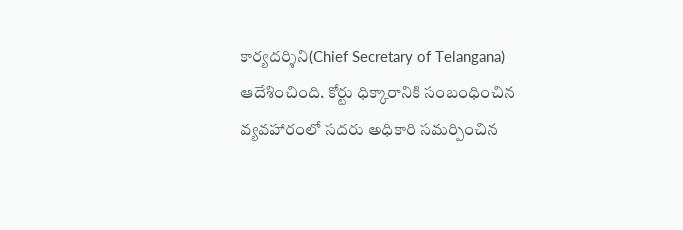కార్యదర్శిని(Chief Secretary of Telangana) ఆదేశించింది. కోర్టు ధిక్కారానికి సంబంధించిన వ్యవహారంలో సదరు అధికారి సమర్పించిన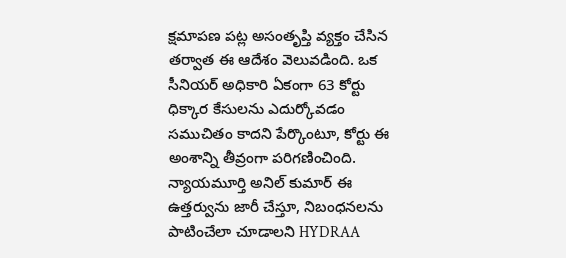క్షమాపణ పట్ల అసంతృప్తి వ్యక్తం చేసిన తర్వాత ఈ ఆదేశం వెలువడింది. ఒక సీనియర్ అధికారి ఏకంగా 63 కోర్టు ధిక్కార కేసులను ఎదుర్కోవడం సముచితం కాదని పేర్కొంటూ, కోర్టు ఈ అంశాన్ని తీవ్రంగా పరిగణించింది. న్యాయమూర్తి అనిల్ కుమార్ ఈ ఉత్తర్వును జారీ చేస్తూ, నిబంధనలను పాటించేలా చూడాలని HYDRAA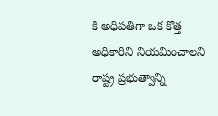కి అధిపతిగా ఒక కొత్త అధికారిని నియమించాలని రాష్ట్ర ప్రభుత్వాన్ని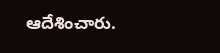ఆదేశించారు.